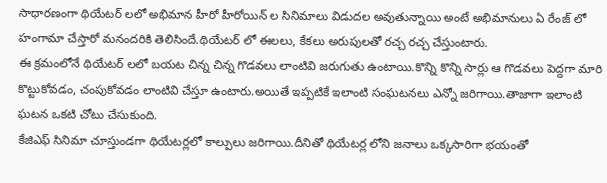సాధారణంగా థియేటర్ లలో అభిమాన హీరో హీరోయిన్ ల సినిమాలు విడుదల అవుతున్నాయి అంటే అభిమానులు ఏ రేంజ్ లో హంగామా చేస్తారో మనందరికి తెలిసిందే.థియేటర్ లో ఈలలు, కేకలు అరుపులతో రచ్చ రచ్చ చేస్తుంటారు.
ఈ క్రమంలోనే థియేటర్ లలో బయట చిన్న చిన్న గొడవలు లాంటివి జరుగుతు ఉంటాయి.కొన్ని కొన్ని సార్లు ఆ గొడవలు పెద్దగా మారి కొట్టుకోవడం, చంపుకోవడం లాంటివి చేస్తూ ఉంటారు.అయితే ఇప్పటికే ఇలాంటి సంఘటనలు ఎన్నో జరిగాయి.తాజాగా ఇలాంటి ఘటన ఒకటి చోటు చేసుకుంది.
కేజిఎఫ్ సినిమా చూస్తుండగా థియేటర్లలో కాల్పులు జరిగాయి.దీనితో థియేటర్ల లోని జనాలు ఒక్కసారిగా భయంతో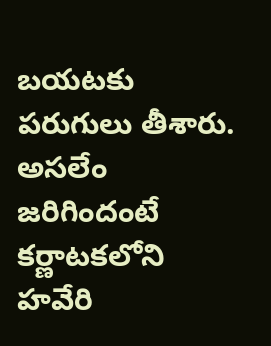బయటకు పరుగులు తీశారు.
అసలేం జరిగిందంటే కర్ణాటకలోని హవేరి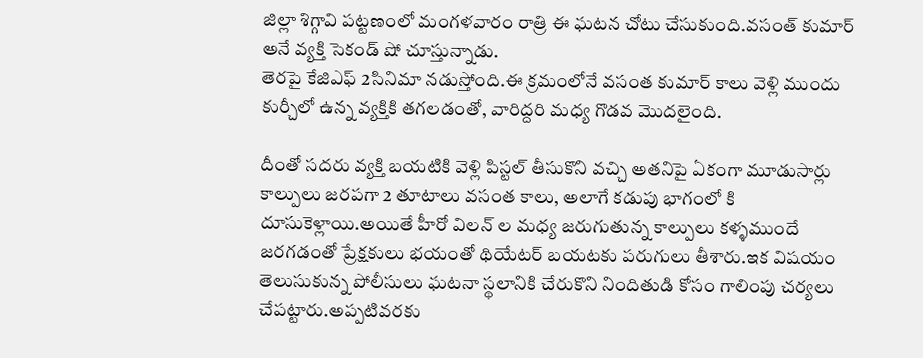జిల్లా శిగ్గావి పట్టణంలో మంగళవారం రాత్రి ఈ ఘటన చోటు చేసుకుంది.వసంత్ కుమార్ అనే వ్యక్తి సెకండ్ షో చూస్తున్నాడు.
తెరపై కేజిఎఫ్ 2సినిమా నడుస్తోంది.ఈ క్రమంలోనే వసంత కుమార్ కాలు వెళ్లి ముందు కుర్చీలో ఉన్న వ్యక్తికి తగలడంతో, వారిద్దరి మధ్య గొడవ మొదలైంది.

దీంతో సదరు వ్యక్తి బయటికి వెళ్లి పిస్టల్ తీసుకొని వచ్చి అతనిపై ఏకంగా మూడుసార్లు కాల్పులు జరపగా 2 తూటాలు వసంత కాలు, అలాగే కడుపు భాగంలో కి దూసుకెళ్లాయి.అయితే హీరో విలన్ ల మధ్య జరుగుతున్న కాల్పులు కళ్ళముందే జరగడంతో ప్రేక్షకులు భయంతో థియేటర్ బయటకు పరుగులు తీశారు.ఇక విషయం తెలుసుకున్న పోలీసులు ఘటనా స్థలానికి చేరుకొని నిందితుడి కోసం గాలింపు చర్యలు చేపట్టారు.అప్పటివరకు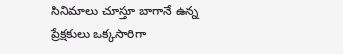సినిమాలు చూస్తూ బాగానే ఉన్న ప్రేక్షకులు ఒక్కసారిగా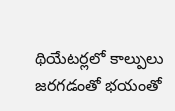థియేటర్లలో కాల్పులు జరగడంతో భయంతో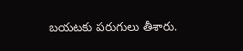బయటకు పరుగులు తీశారు.